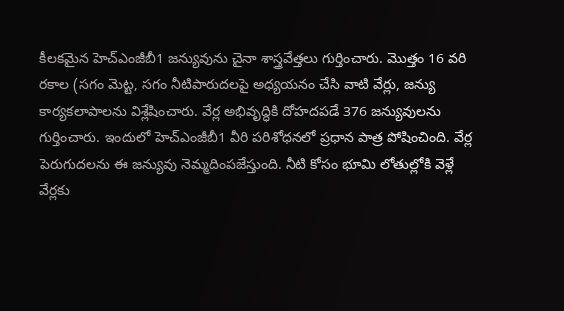కీలకమైన హెచ్ఎంజీబీ1 జన్యువును చైనా శాస్త్రవేత్తలు గుర్తించారు. మొత్తం 16 వరి రకాల (సగం మెట్ట, సగం నీటిపారుదలపై అధ్యయనం చేసి వాటి వేర్లు, జన్యు కార్యకలాపాలను విశ్లేషించారు. వేర్ల అభివృద్ధికి దోహదపడే 376 జన్యువులను గుర్తించారు. ఇందులో హెచ్ఎంజీబీ1 వీరి పరిశోధనలో ప్రధాన పాత్ర పోషించింది. వేర్ల పెరుగుదలను ఈ జన్యువు నెమ్మదింపజేస్తుంది. నీటి కోసం భూమి లోతుల్లోకి వెళ్లే వేర్లకు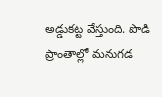అడ్డుకట్ట వేస్తుంది. పొడి ప్రాంతాల్లో మనుగడ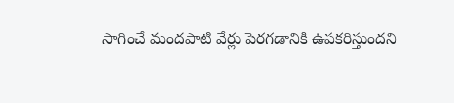సాగించే మందపాటి వేర్లు పెరగడానికి ఉపకరిస్తుందని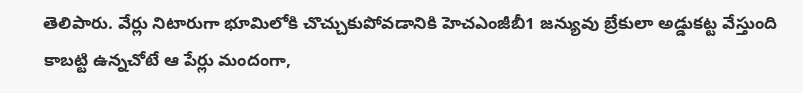తెలిపారు. వేర్లు నిటారుగా భూమిలోకి చొచ్చుకుపోవడానికి హెచఎంజీబీ1 జన్యువు బ్రేకులా అడ్డుకట్ట వేస్తుంది కాబట్టి ఉన్నచోటే ఆ పేర్లు మందంగా,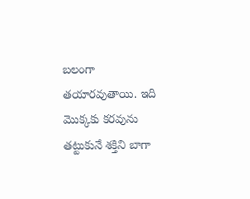బలంగా తయారవుతాయి. ఇది మొక్కకు కరవును తట్టుకునే శక్తిని బాగా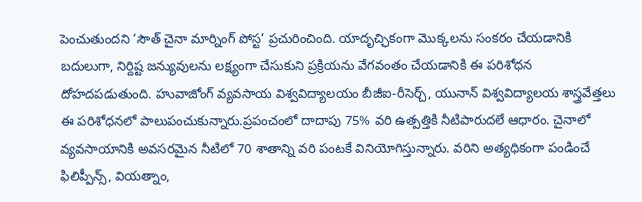పెంచుతుందని ‘సౌత్ చైనా మార్నింగ్ పోస్ట’ ప్రచురించింది. యాదృచ్ఛికంగా మొక్కలను సంకరం చేయడానికి బదులుగా, నిర్దిష్ట జన్యువులను లక్ష్యంగా చేసుకుని ప్రక్రియను వేగవంతం చేయడానికి ఈ పరిశోధన దోహదపడుతుంది. హువాజోంగ్ వ్యవసాయ విశ్వవిద్యాలయం బీజీఐ-రీసెర్చ్, యునాన్ విశ్వవిద్యాలయ శాస్త్రవేత్తలు ఈ పరిశోధనలో పాలుపంచుకున్నారు.ప్రపంచంలో దాదాపు 75% వరి ఉత్పత్తికి నీటిపారుదలే ఆధారం. చైనాలో వ్యవసాయానికి అవసరమైన నీటిలో 70 శాతాన్ని వరి పంటకే వినియోగిస్తున్నారు. వరిని అత్యధికంగా పండించే ఫిలిప్పీన్స్, వియత్నాం,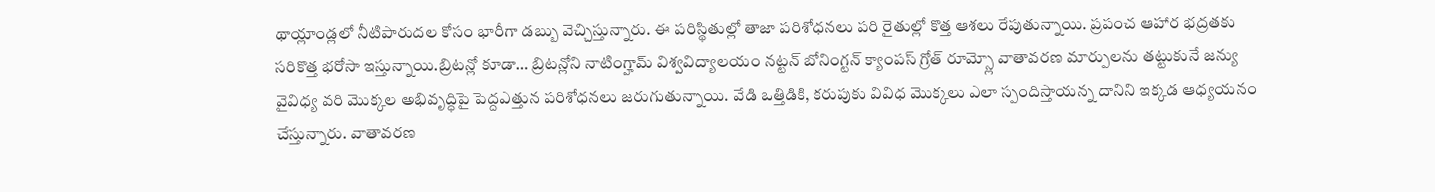థాయ్లాండ్లలో నీటిపారుదల కోసం భారీగా డబ్బు వెచ్చిస్తున్నారు. ఈ పరిస్థితుల్లో తాజా పరిశోధనలు పరి రైతుల్లో కొత్త ఆశలు రేపుతున్నాయి. ప్రపంచ ఆహార భద్రతకు సరికొత్త భరోసా ఇస్తున్నాయి.బ్రిటన్లో కూడా… బ్రిటన్లోని నాటింగ్హామ్ విశ్వవిద్యాలయం నట్టన్ బోనింగ్టన్ క్యాంపస్ గ్రోత్ రూమ్స్లో వాతావరణ మార్పులను తట్టుకునే జన్యు వైవిధ్య వరి మొక్కల అభివృద్ధిపై పెద్దఎత్తున పరిశోధనలు జరుగుతున్నాయి. వేడి ఒత్తిడికి, కరుపుకు వివిధ మొక్కలు ఎలా స్పందిస్తాయన్న దానిని ఇక్కడ ఆధ్యయనం చేస్తున్నారు. వాతావరణ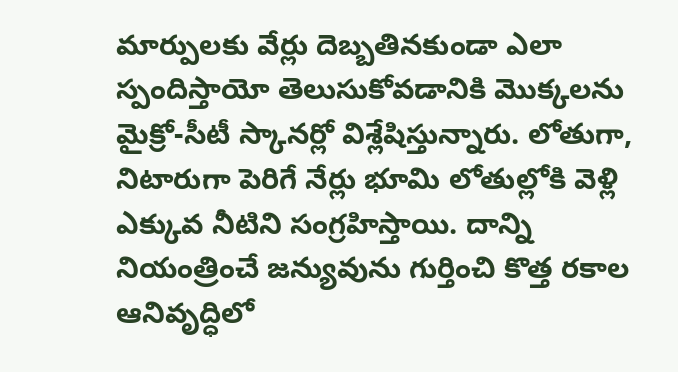మార్పులకు వేర్లు దెబ్బతినకుండా ఎలా స్పందిస్తాయో తెలుసుకోవడానికి మొక్కలను మైక్రో-సీటీ స్కానర్లో విశ్లేషిస్తున్నారు. లోతుగా, నిటారుగా పెరిగే నేర్లు భూమి లోతుల్లోకి వెళ్లి ఎక్కువ నీటిని సంగ్రహిస్తాయి. దాన్ని నియంత్రించే జన్యువును గుర్తించి కొత్త రకాల ఆనివృద్ధిలో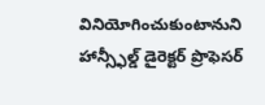వినియోగించుకుంటానుని హాన్స్ఫీల్డ్ డైరెక్టర్ ప్రొఫెసర్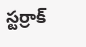స్టర్రాక్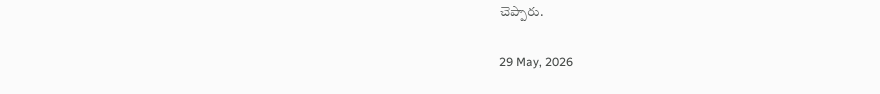చెప్పారు.

29 May, 2026